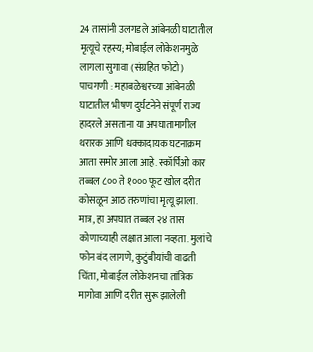24 तासांनी उलगडले आंबेनळी घाटातील मृत्यूचे रहस्य; मोबाईल लोकेशनमुळे लागला सुगावा (संग्रहित फोटो)
पाचगणी : महाबळेश्वरच्या आंबेनळी घाटातील भीषण दुर्घटनेने संपूर्ण राज्य हादरले असताना या अपघातामागील थरारक आणि धक्कादायक घटनाक्रम आता समोर आला आहे. स्कॉर्पिओ कार तब्बल ८०० ते १००० फूट खोल दरीत कोसळून आठ तरुणांचा मृत्यू झाला. मात्र, हा अपघात तब्बल २४ तास कोणाच्याही लक्षात आला नव्हता. मुलांचे फोन बंद लागणे, कुटुंबीयांची वाढती चिंता, मोबाईल लोकेशनचा तांत्रिक मागोवा आणि दरीत सुरू झालेली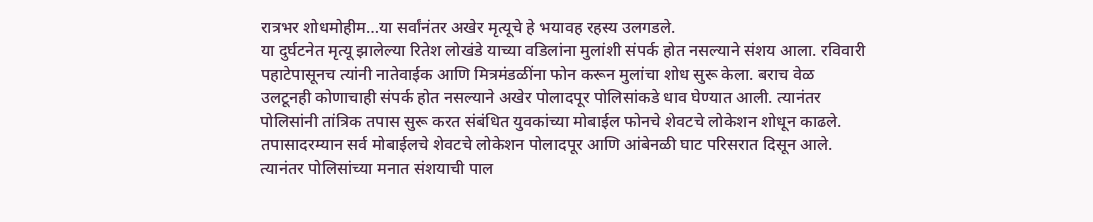रात्रभर शोधमोहीम…या सर्वांनंतर अखेर मृत्यूचे हे भयावह रहस्य उलगडले.
या दुर्घटनेत मृत्यू झालेल्या रितेश लोखंडे याच्या वडिलांना मुलांशी संपर्क होत नसल्याने संशय आला. रविवारी पहाटेपासूनच त्यांनी नातेवाईक आणि मित्रमंडळींना फोन करून मुलांचा शोध सुरू केला. बराच वेळ उलटूनही कोणाचाही संपर्क होत नसल्याने अखेर पोलादपूर पोलिसांकडे धाव घेण्यात आली. त्यानंतर पोलिसांनी तांत्रिक तपास सुरू करत संबंधित युवकांच्या मोबाईल फोनचे शेवटचे लोकेशन शोधून काढले.
तपासादरम्यान सर्व मोबाईलचे शेवटचे लोकेशन पोलादपूर आणि आंबेनळी घाट परिसरात दिसून आले. त्यानंतर पोलिसांच्या मनात संशयाची पाल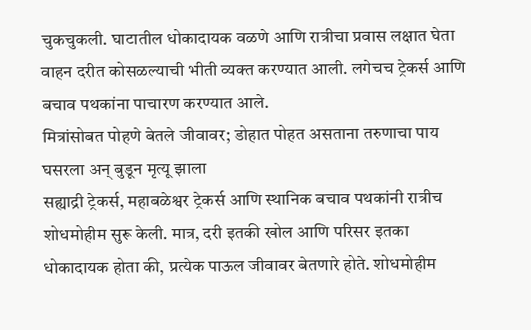चुकचुकली. घाटातील धोकादायक वळणे आणि रात्रीचा प्रवास लक्षात घेता वाहन दरीत कोसळल्याची भीती व्यक्त करण्यात आली. लगेचच ट्रेकर्स आणि बचाव पथकांना पाचारण करण्यात आले.
मित्रांसोबत पोहणे बेतले जीवावर; डोहात पोहत असताना तरुणाचा पाय घसरला अन् बुडून मृत्यू झाला
सह्याद्री ट्रेकर्स, महाबळेश्वर ट्रेकर्स आणि स्थानिक बचाव पथकांनी रात्रीच शोधमोहीम सुरू केली. मात्र, दरी इतकी खोल आणि परिसर इतका धोकादायक होता की, प्रत्येक पाऊल जीवावर बेतणारे होते. शोधमोहीम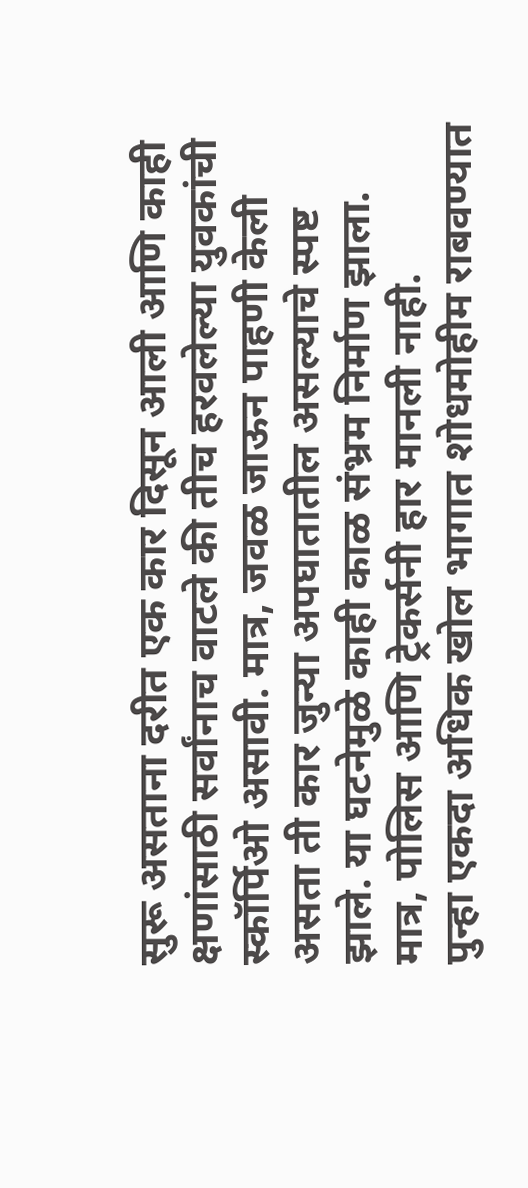सुरू असताना दरीत एक कार दिसून आली आणि काही क्षणांसाठी सर्वांनाच वाटले की तीच हरवलेल्या युवकांची स्कॉर्पिओ असावी. मात्र, जवळ जाऊन पाहणी केली असता ती कार जुन्या अपघातातील असल्याचे स्पष्ट झाले. या घटनेमुळे काही काळ संभ्रम निर्माण झाला. मात्र, पोलिस आणि ट्रेकर्सनी हार मानली नाही.
पुन्हा एकदा अधिक खोल भागात शोधमोहीम राबवण्यात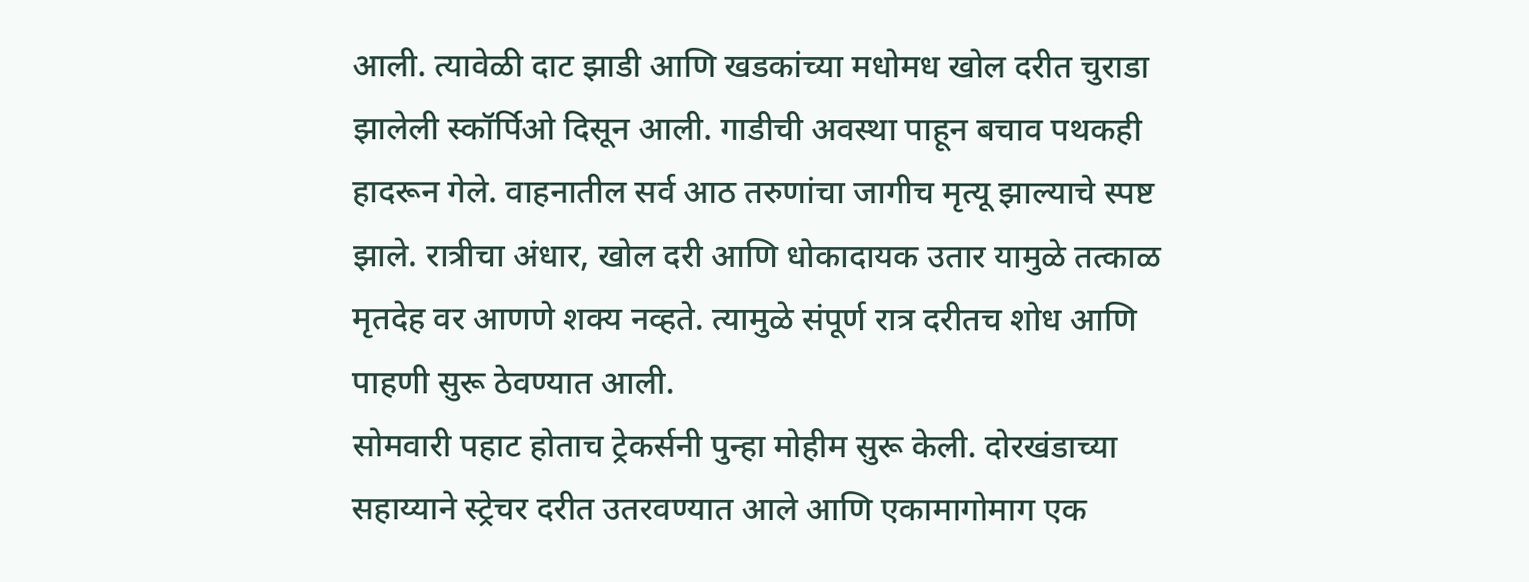आली. त्यावेळी दाट झाडी आणि खडकांच्या मधोमध खोल दरीत चुराडा झालेली स्कॉर्पिओ दिसून आली. गाडीची अवस्था पाहून बचाव पथकही हादरून गेले. वाहनातील सर्व आठ तरुणांचा जागीच मृत्यू झाल्याचे स्पष्ट झाले. रात्रीचा अंधार, खोल दरी आणि धोकादायक उतार यामुळे तत्काळ मृतदेह वर आणणे शक्य नव्हते. त्यामुळे संपूर्ण रात्र दरीतच शोध आणि पाहणी सुरू ठेवण्यात आली.
सोमवारी पहाट होताच ट्रेकर्सनी पुन्हा मोहीम सुरू केली. दोरखंडाच्या सहाय्याने स्ट्रेचर दरीत उतरवण्यात आले आणि एकामागोमाग एक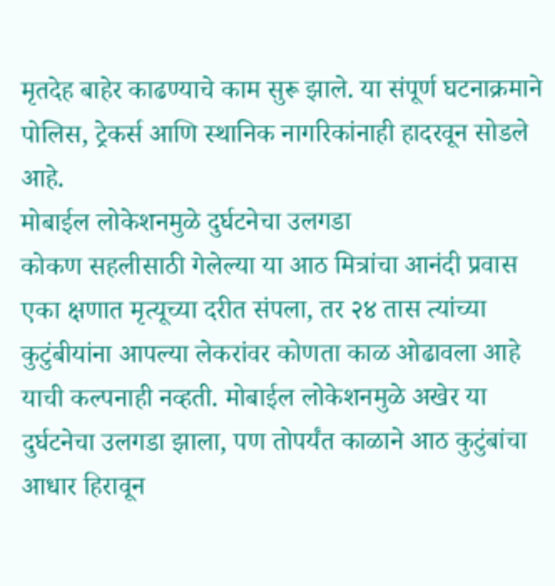मृतदेह बाहेर काढण्याचे काम सुरू झाले. या संपूर्ण घटनाक्रमाने पोलिस, ट्रेकर्स आणि स्थानिक नागरिकांनाही हादरवून सोडले आहे.
मोबाईल लोकेशनमुळे दुर्घटनेचा उलगडा
कोकण सहलीसाठी गेलेल्या या आठ मित्रांचा आनंदी प्रवास एका क्षणात मृत्यूच्या दरीत संपला, तर २४ तास त्यांच्या कुटुंबीयांना आपल्या लेकरांवर कोणता काळ ओढावला आहे याची कल्पनाही नव्हती. मोबाईल लोकेशनमुळे अखेर या दुर्घटनेचा उलगडा झाला, पण तोपर्यंत काळाने आठ कुटुंबांचा आधार हिरावून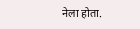नेला होता.